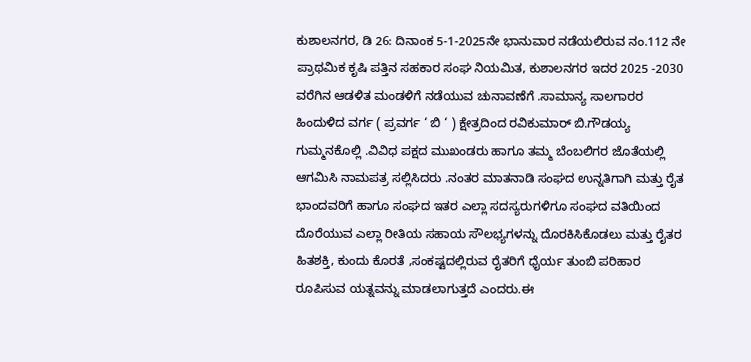ಕುಶಾಲನಗರ, ಡಿ 26: ದಿನಾಂಕ 5-1-2025ನೇ ಭಾನುವಾರ ನಡೆಯಲಿರುವ ನಂ.112 ನೇ ಪ್ರಾಥಮಿಕ ಕೃಷಿ ಪತ್ತಿನ ಸಹಕಾರ ಸಂಘ ನಿಯಮಿತ, ಕುಶಾಲನಗರ ಇದರ 2025 -2030 ವರೆಗಿನ ಆಡಳಿತ ಮಂಡಳಿಗೆ ನಡೆಯುವ ಚುನಾವಣೆಗೆ .ಸಾಮಾನ್ಯ ಸಾಲಗಾರರ ಹಿಂದುಳಿದ ವರ್ಗ ( ಪ್ರವರ್ಗ ‘ ಬಿ ‘ ) ಕ್ಷೇತ್ರದಿಂದ ರವಿಕುಮಾರ್ ಬಿ.ಗೌಡಯ್ಯ ಗುಮ್ಮನಕೊಲ್ಲಿ .ವಿವಿಧ ಪಕ್ಷದ ಮುಖಂಡರು ಹಾಗೂ ತಮ್ಮ ಬೆಂಬಲಿಗರ ಜೊತೆಯಲ್ಲಿ ಆಗಮಿಸಿ ನಾಮಪತ್ರ ಸಲ್ಲಿಸಿದರು .ನಂತರ ಮಾತನಾಡಿ ಸಂಘದ ಉನ್ನತಿಗಾಗಿ ಮತ್ತು ರೈತ ಭಾಂದವರಿಗೆ ಹಾಗೂ ಸಂಘದ ಇತರ ಎಲ್ಲಾ ಸದಸ್ಯರುಗಳಿಗೂ ಸಂಘದ ವತಿಯಿಂದ ದೊರೆಯುವ ಎಲ್ಲಾ ರೀತಿಯ ಸಹಾಯ ಸೌಲಭ್ಯಗಳನ್ನು ದೊರಕಿಸಿಕೊಡಲು ಮತ್ತು ರೈತರ ಹಿತಶಕ್ತಿ, ಕುಂದು ಕೊರತೆ ,ಸಂಕಷ್ಟದಲ್ಲಿರುವ ರೈತರಿಗೆ ಧೈರ್ಯ ತುಂಬಿ ಪರಿಹಾರ ರೂಪಿಸುವ ಯತ್ನವನ್ನು ಮಾಡಲಾಗುತ್ತದೆ ಎಂದರು.ಈ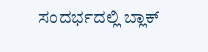ಸಂದರ್ಭದಲ್ಲಿ ಬ್ಲಾಕ್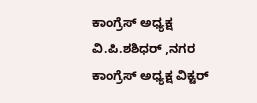ಕಾಂಗ್ರೆಸ್ ಅಧ್ಯಕ್ಷ ವಿ.ಪಿ.ಶಶಿಧರ್ ,ನಗರ ಕಾಂಗ್ರೆಸ್ ಅಧ್ಯಕ್ಷ ವಿಕ್ಟರ್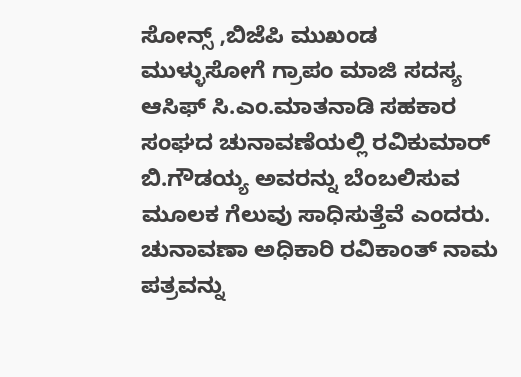ಸೋನ್ಸ್ ,ಬಿಜೆಪಿ ಮುಖಂಡ ಮುಳ್ಳುಸೋಗೆ ಗ್ರಾಪಂ ಮಾಜಿ ಸದಸ್ಯ ಆಸಿಫ್ ಸಿ.ಎಂ.ಮಾತನಾಡಿ ಸಹಕಾರ ಸಂಘದ ಚುನಾವಣೆಯಲ್ಲಿ ರವಿಕುಮಾರ್ ಬಿ.ಗೌಡಯ್ಯ ಅವರನ್ನು ಬೆಂಬಲಿಸುವ ಮೂಲಕ ಗೆಲುವು ಸಾಧಿಸುತ್ತೆವೆ ಎಂದರು.
ಚುನಾವಣಾ ಅಧಿಕಾರಿ ರವಿಕಾಂತ್ ನಾಮ ಪತ್ರವನ್ನು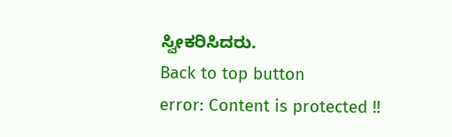ಸ್ವೀಕರಿಸಿದರು.
Back to top button
error: Content is protected !!